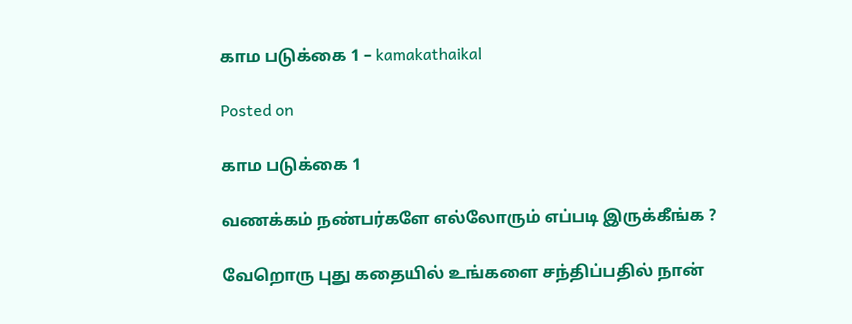காம படுக்கை 1 – kamakathaikal

Posted on

காம படுக்கை 1

வணக்கம் நண்பர்களே எல்லோரும் எப்படி இருக்கீங்க ?

வேறொரு புது கதையில் உங்களை சந்திப்பதில் நான்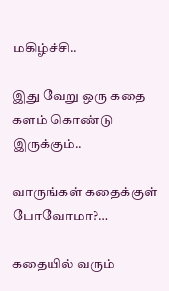மகிழ்ச்சி..

இது வேறு ஒரு கதை களம் கொண்டு இருக்கும்..

வாருங்கள் கதைக்குள் போவோமா?…

கதையில் வரும்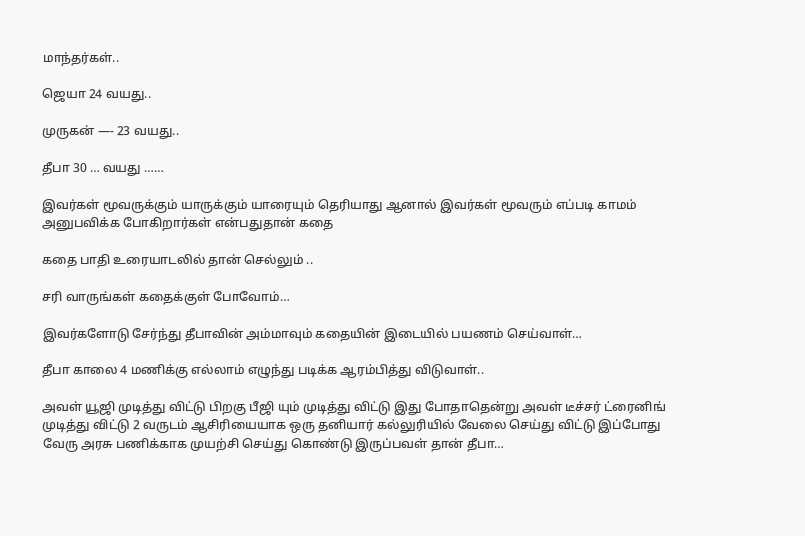மாந்தர்கள்..

ஜெயா 24 வயது..

முருகன் —- 23 வயது..

தீபா 30 … வயது ……

இவர்கள் மூவருக்கும் யாருக்கும் யாரையும் தெரியாது ஆனால் இவர்கள் மூவரும் எப்படி காமம் அனுபவிக்க போகிறார்கள் என்பதுதான் கதை

கதை பாதி உரையாடலில் தான் செல்லும் ..

சரி வாருங்கள் கதைக்குள் போவோம்…

இவர்களோடு சேர்ந்து தீபாவின் அம்மாவும் கதையின் இடையில் பயணம் செய்வாள்…

தீபா காலை 4 மணிக்கு எல்லாம் எழுந்து படிக்க ஆரம்பித்து விடுவாள்..

அவள் யூஜி முடித்து விட்டு பிறகு பீஜி யும் முடித்து விட்டு இது போதாதென்று அவள் டீச்சர் ட்ரைனிங் முடித்து விட்டு 2 வருடம் ஆசிரியையாக ஒரு தனியார் கல்லுரியில் வேலை செய்து விட்டு இப்போது வேரு அரசு பணிக்காக முயற்சி செய்து கொண்டு இருப்பவள் தான் தீபா…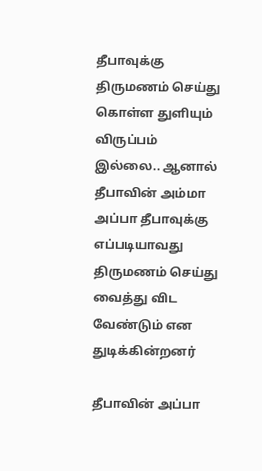தீபாவுக்கு திருமணம் செய்து கொள்ள துளியும் விருப்பம் இல்லை.. ஆனால் தீபாவின் அம்மா அப்பா தீபாவுக்கு எப்படியாவது திருமணம் செய்து வைத்து விட வேண்டும் என துடிக்கின்றனர்

தீபாவின் அப்பா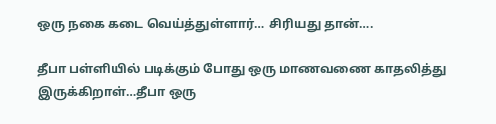ஒரு நகை கடை வெய்த்துள்ளார்… சிரியது தான்….

தீபா பள்ளியில் படிக்கும் போது ஒரு மாணவணை காதலித்து இருக்கிறாள்…தீபா ஒரு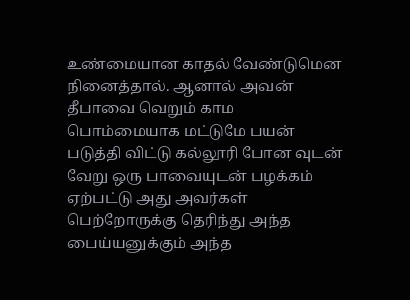உண்மையான காதல் வேண்டுமென நினைத்தால். ஆனால் அவன் தீபாவை வெறும் காம பொம்மையாக மட்டுமே பயன் படுத்தி விட்டு கல்லூரி போன வுடன் வேறு ஒரு பாவையுடன் பழக்கம் ஏற்பட்டு அது அவர்கள் பெற்றோருக்கு தெரிந்து அந்த பைய்யனுக்கும் அந்த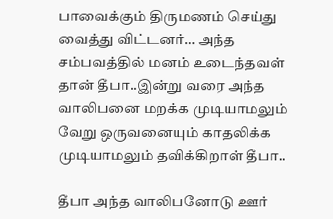பாவைக்கும் திருமணம் செய்து வைத்து விட்டனர்… அந்த சம்பவத்தில் மனம் உடைந்தவள் தான் தீபா..இன்று வரை அந்த வாலிபனை மறக்க முடியாமலும் வேறு ஒருவனையும் காதலிக்க முடியாமலும் தவிக்கிறாள் தீபா..

தீபா அந்த வாலிபனோடு ஊர்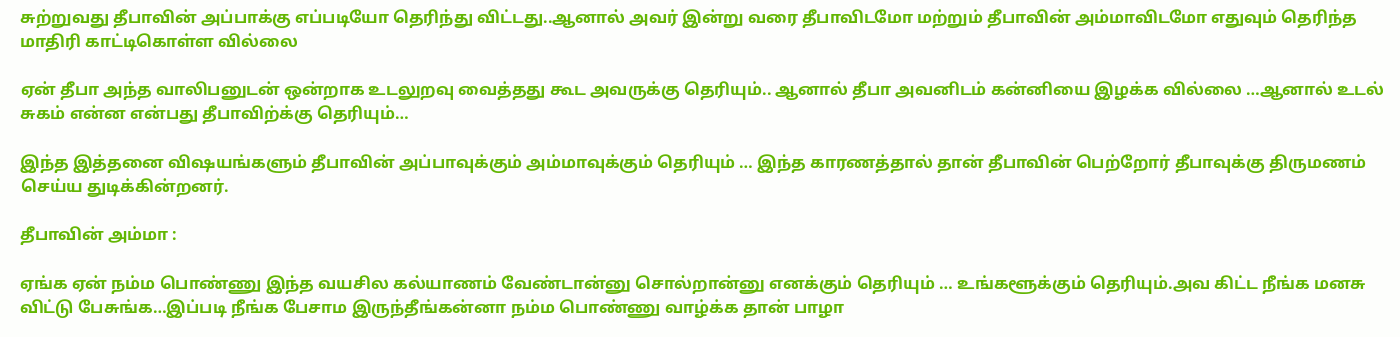சுற்றுவது தீபாவின் அப்பாக்கு எப்படியோ தெரிந்து விட்டது..ஆனால் அவர் இன்று வரை தீபாவிடமோ மற்றும் தீபாவின் அம்மாவிடமோ எதுவும் தெரிந்த மாதிரி காட்டிகொள்ள வில்லை

ஏன் தீபா அந்த வாலிபனுடன் ஒன்றாக உடலுறவு வைத்தது கூட அவருக்கு தெரியும்.. ஆனால் தீபா அவனிடம் கன்னியை இழக்க வில்லை …ஆனால் உடல் சுகம் என்ன என்பது தீபாவிற்க்கு தெரியும்…

இந்த இத்தனை விஷயங்களும் தீபாவின் அப்பாவுக்கும் அம்மாவுக்கும் தெரியும் … இந்த காரணத்தால் தான் தீபாவின் பெற்றோர் தீபாவுக்கு திருமணம் செய்ய துடிக்கின்றனர்.

தீபாவின் அம்மா :

ஏங்க ஏன் நம்ம பொண்ணு இந்த வயசில கல்யாணம் வேண்டான்னு சொல்றான்னு எனக்கும் தெரியும் … உங்களூக்கும் தெரியும்.அவ கிட்ட நீங்க மனசு விட்டு பேசுங்க…இப்படி நீங்க பேசாம இருந்தீங்கன்னா நம்ம பொண்ணு வாழ்க்க தான் பாழா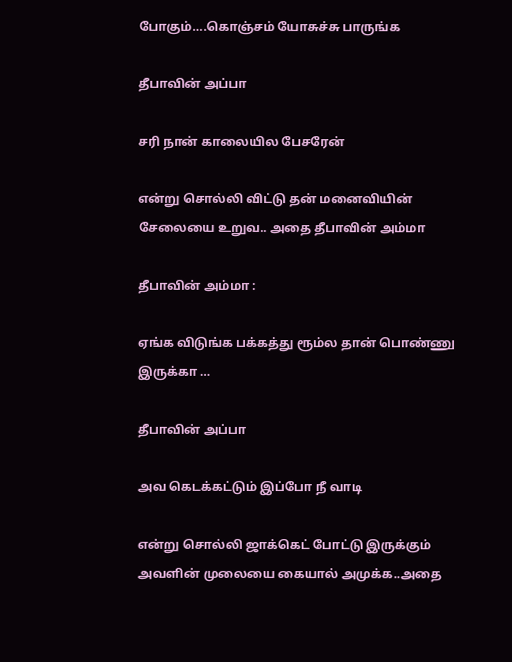போகும்….கொஞ்சம் யோசுச்சு பாருங்க

தீபாவின் அப்பா

சரி நான் காலையில பேசரேன்

என்று சொல்லி விட்டு தன் மனைவியின் சேலையை உறுவ.. அதை தீபாவின் அம்மா

தீபாவின் அம்மா :

ஏங்க விடுங்க பக்கத்து ரூம்ல தான் பொண்ணு இருக்கா …

தீபாவின் அப்பா

அவ கெடக்கட்டும் இப்போ நீ வாடி

என்று சொல்லி ஜாக்கெட் போட்டு இருக்கும் அவளின் முலையை கையால் அமுக்க..அதை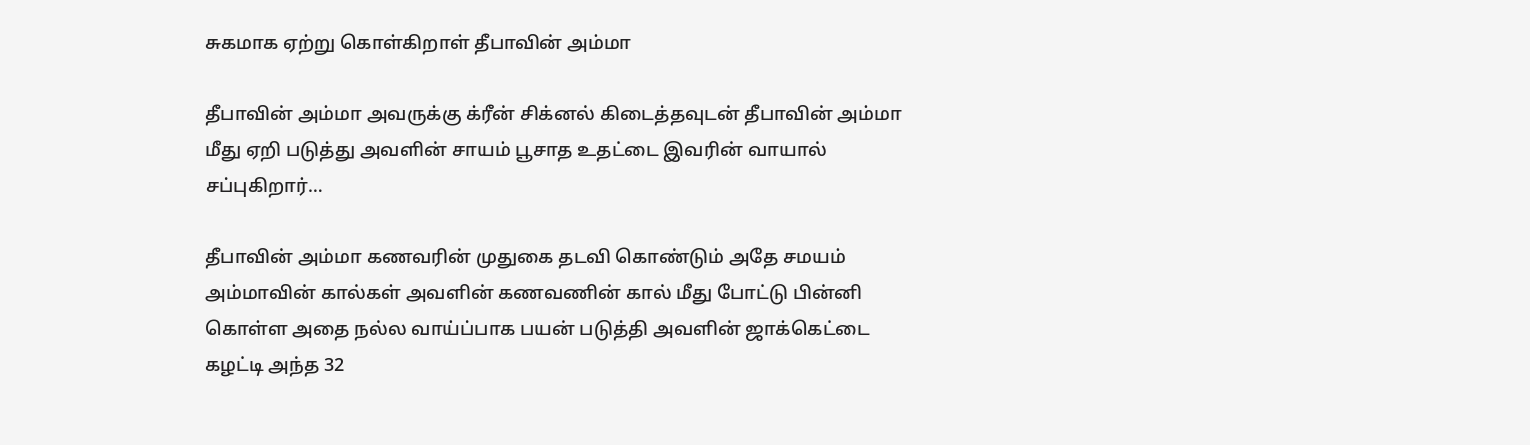சுகமாக ஏற்று கொள்கிறாள் தீபாவின் அம்மா

தீபாவின் அம்மா அவருக்கு க்ரீன் சிக்னல் கிடைத்தவுடன் தீபாவின் அம்மா மீது ஏறி படுத்து அவளின் சாயம் பூசாத உதட்டை இவரின் வாயால் சப்புகிறார்…

தீபாவின் அம்மா கணவரின் முதுகை தடவி கொண்டும் அதே சமயம் அம்மாவின் கால்கள் அவளின் கணவணின் கால் மீது போட்டு பின்னி கொள்ள அதை நல்ல வாய்ப்பாக பயன் படுத்தி அவளின் ஜாக்கெட்டை கழட்டி அந்த 32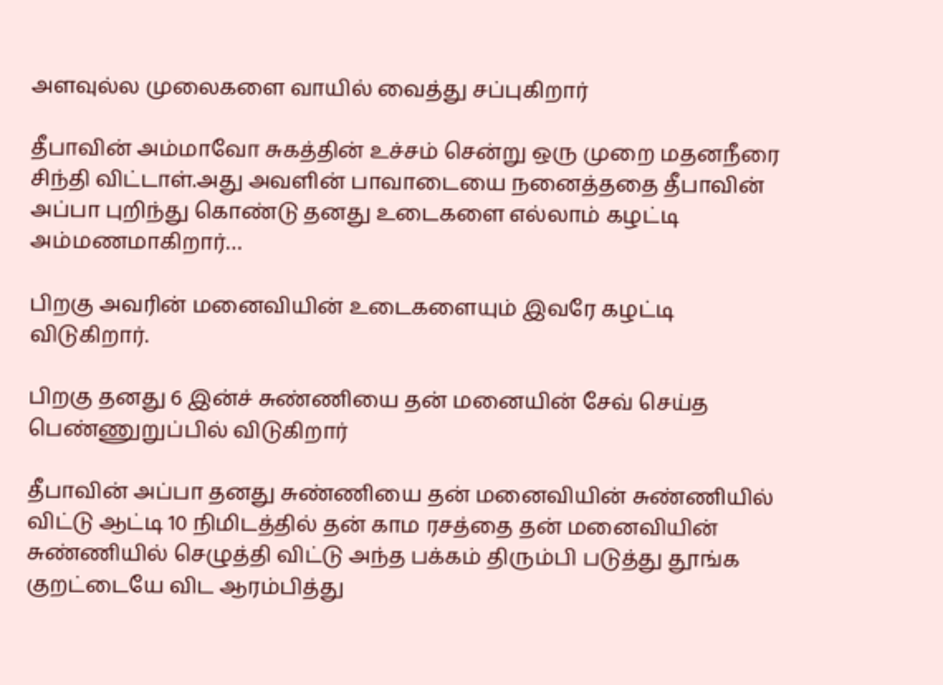அளவுல்ல முலைகளை வாயில் வைத்து சப்புகிறார்

தீபாவின் அம்மாவோ சுகத்தின் உச்சம் சென்று ஒரு முறை மதனநீரை சிந்தி விட்டாள்.அது அவளின் பாவாடையை நனைத்ததை தீபாவின் அப்பா புறிந்து கொண்டு தனது உடைகளை எல்லாம் கழட்டி அம்மணமாகிறார்…

பிறகு அவரின் மனைவியின் உடைகளையும் இவரே கழட்டி விடுகிறார்.

பிறகு தனது 6 இன்ச் சுண்ணியை தன் மனையின் சேவ் செய்த பெண்ணுறுப்பில் விடுகிறார்

தீபாவின் அப்பா தனது சுண்ணியை தன் மனைவியின் சுண்ணியில் விட்டு ஆட்டி 10 நிமிடத்தில் தன் காம ரசத்தை தன் மனைவியின் சுண்ணியில் செழுத்தி விட்டு அந்த பக்கம் திரும்பி படுத்து தூங்க குறட்டையே விட ஆரம்பித்து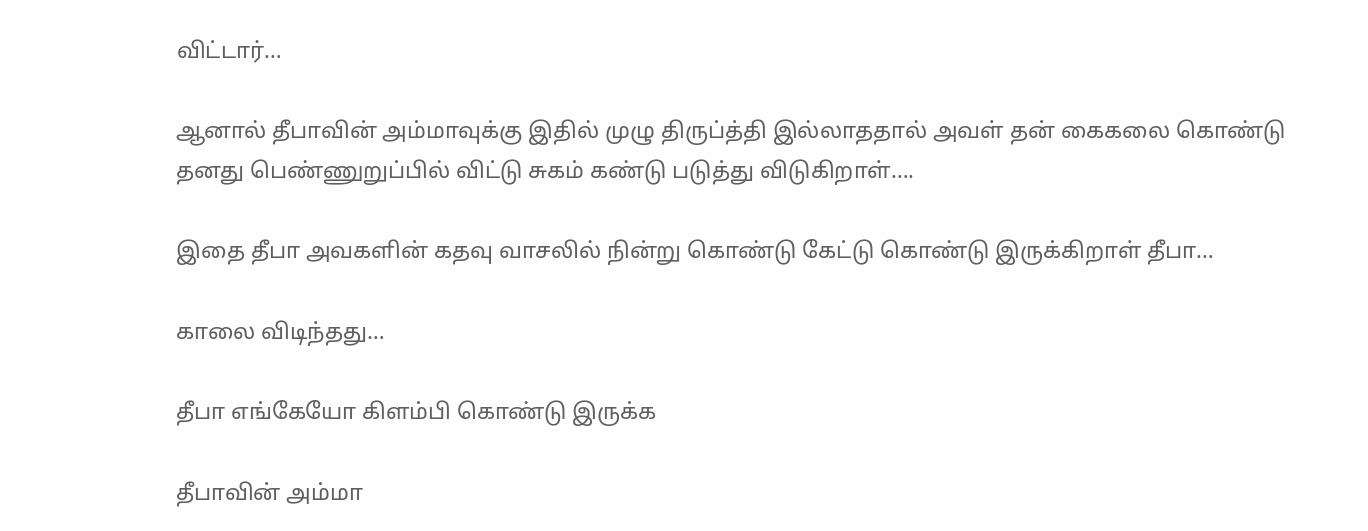விட்டார்…

ஆனால் தீபாவின் அம்மாவுக்கு இதில் முழு திருப்த்தி இல்லாததால் அவள் தன் கைகலை கொண்டு தனது பெண்ணுறுப்பில் விட்டு சுகம் கண்டு படுத்து விடுகிறாள்….

இதை தீபா அவகளின் கதவு வாசலில் நின்று கொண்டு கேட்டு கொண்டு இருக்கிறாள் தீபா…

காலை விடிந்தது…

தீபா எங்கேயோ கிளம்பி கொண்டு இருக்க

தீபாவின் அம்மா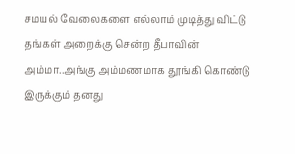சமயல் வேலைகளை எல்லாம் முடித்து விட்டு தங்கள் அறைக்கு சென்ற தீபாவின் அம்மா..அங்கு அம்மணமாக தூங்கி கொண்டு இருக்கும் தனது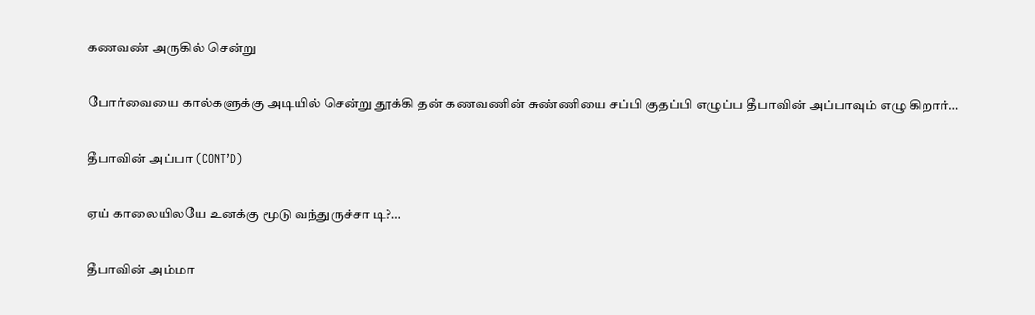கணவண் அருகில் சென்று

போர்வையை கால்களுக்கு அடியில் சென்று தூக்கி தன் கணவணின் சுண்ணியை சப்பி குதப்பி எழுப்ப தீபாவின் அப்பாவும் எழு கிறார்…

தீபாவின் அப்பா (CONT’D)

ஏய் காலையிலயே உனக்கு மூடு வந்துருச்சா டி?…

தீபாவின் அம்மா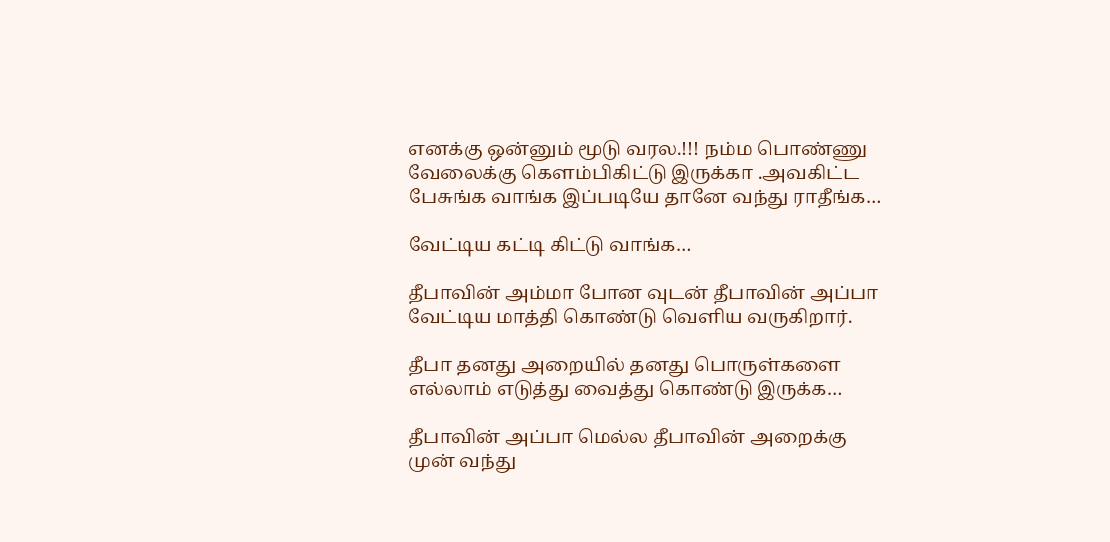எனக்கு ஒன்னும் மூடு வரல.!!! நம்ம பொண்ணு வேலைக்கு கெளம்பிகிட்டு இருக்கா .அவகிட்ட பேசுங்க வாங்க இப்படியே தானே வந்து ராதீங்க…

வேட்டிய கட்டி கிட்டு வாங்க…

தீபாவின் அம்மா போன வுடன் தீபாவின் அப்பா வேட்டிய மாத்தி கொண்டு வெளிய வருகிறார்.

தீபா தனது அறையில் தனது பொருள்களை எல்லாம் எடுத்து வைத்து கொண்டு இருக்க…

தீபாவின் அப்பா மெல்ல தீபாவின் அறைக்கு முன் வந்து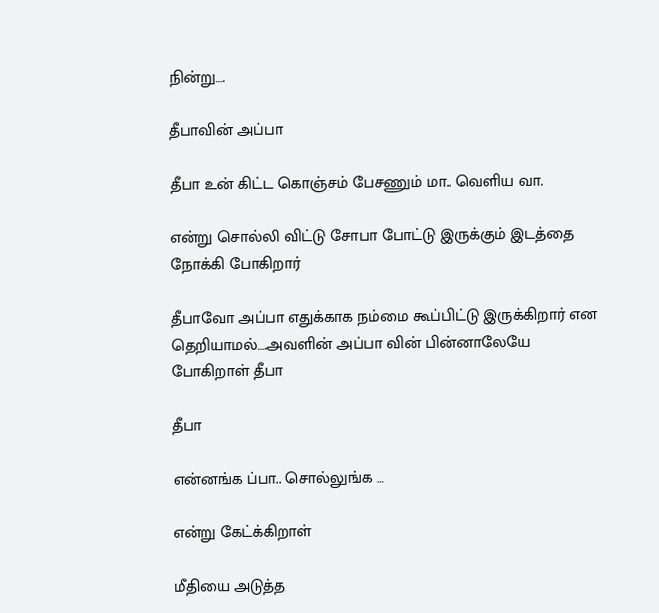நின்று….

தீபாவின் அப்பா

தீபா உன் கிட்ட கொஞ்சம் பேசணும் மா.. வெளிய வா.

என்று சொல்லி விட்டு சோபா போட்டு இருக்கும் இடத்தை நோக்கி போகிறார்

தீபாவோ அப்பா எதுக்காக நம்மை கூப்பிட்டு இருக்கிறார் என தெறியாமல்….அவளின் அப்பா வின் பின்னாலேயே போகிறாள் தீபா

தீபா

என்னங்க ப்பா.. சொல்லுங்க …

என்று கேட்க்கிறாள்

மீதியை அடுத்த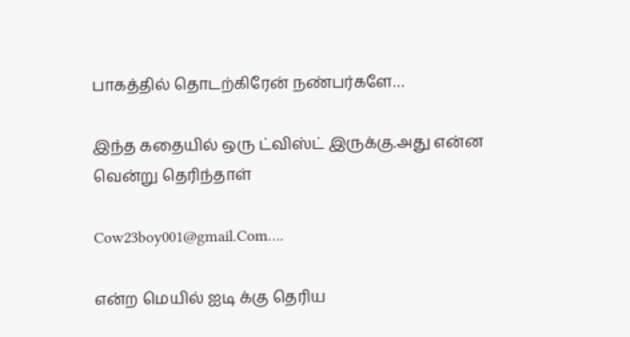பாகத்தில் தொடற்கிரேன் நண்பர்களே…

இந்த கதையில் ஒரு ட்விஸ்ட் இருக்கு.அது என்ன வென்று தெரிந்தாள்

Cow23boy001@gmail.Com….

என்ற மெயில் ஐடி க்கு தெரிய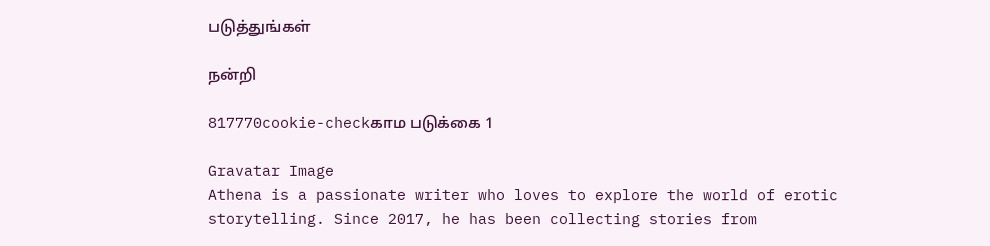படுத்துங்கள்

நன்றி

817770cookie-checkகாம படுக்கை 1

Gravatar Image
Athena is a passionate writer who loves to explore the world of erotic storytelling. Since 2017, he has been collecting stories from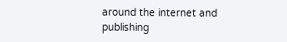around the internet and publishing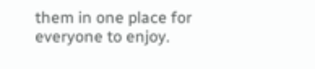them in one place for everyone to enjoy.